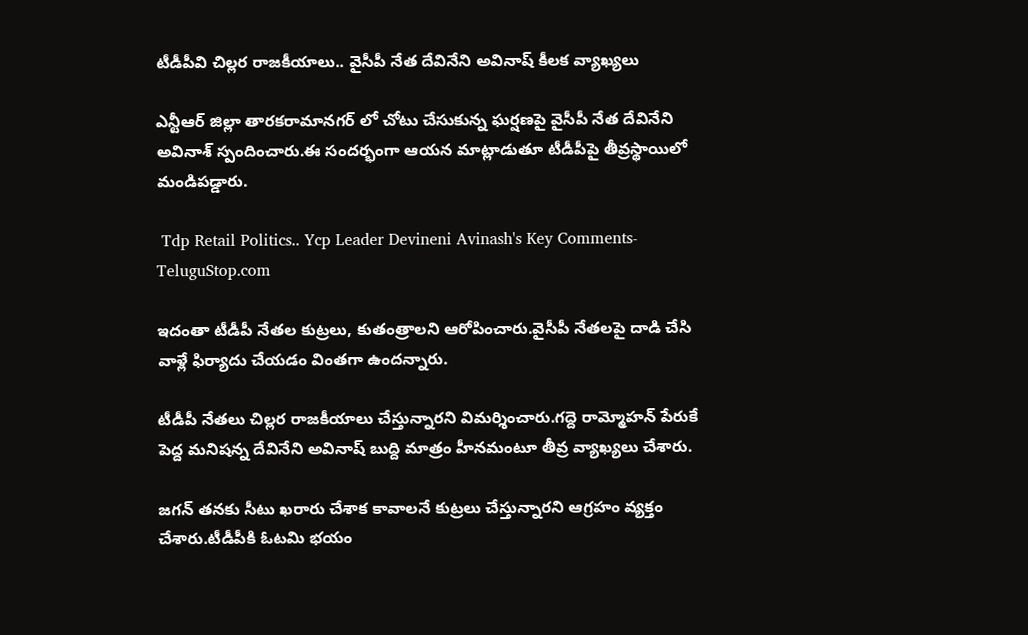టీడీపీవి చిల్లర రాజకీయాలు.. వైసీపీ నేత దేవినేని అవినాష్ కీలక వ్యాఖ్యలు

ఎన్టీఆర్ జిల్లా తారకరామానగర్ లో చోటు చేసుకున్న ఘర్షణపై వైసీపీ నేత దేవినేని అవినాశ్ స్పందించారు.ఈ సందర్భంగా ఆయన మాట్లాడుతూ టీడీపీపై తీవ్రస్థాయిలో మండిపడ్డారు.

 Tdp Retail Politics.. Ycp Leader Devineni Avinash's Key Comments-TeluguStop.com

ఇదంతా టీడీపీ నేతల కుట్రలు, కుతంత్రాలని ఆరోపించారు.వైసీపీ నేతలపై దాడి చేసి వాళ్లే ఫిర్యాదు చేయడం వింతగా ఉందన్నారు.

టీడీపీ నేతలు చిల్లర రాజకీయాలు చేస్తున్నారని విమర్శించారు.గద్దె రామ్మోహన్ పేరుకే పెద్ద మనిషన్న దేవినేని అవినాష్ బుద్ది మాత్రం హీనమంటూ తీవ్ర వ్యాఖ్యలు చేశారు.

జగన్ తనకు సీటు ఖరారు చేశాక కావాలనే కుట్రలు చేస్తున్నారని ఆగ్రహం వ్యక్తం చేశారు.టీడీపీకి ఓటమి భయం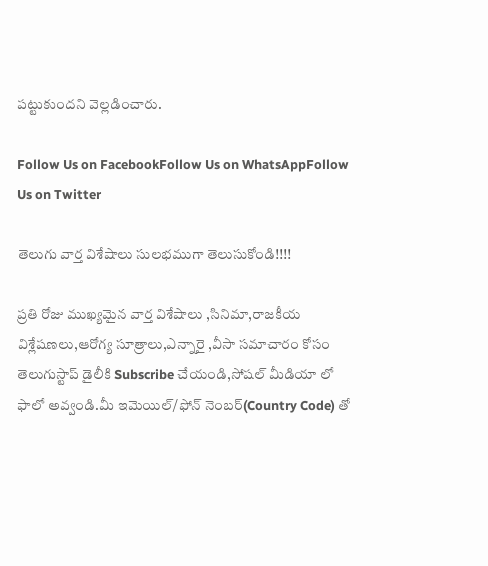పట్టుకుందని వెల్లడించారు.

Follow Us on FacebookFollow Us on WhatsAppFollow Us on Twitter

తెలుగు వార్త విశేషాలు సులభముగా తెలుసుకోండి!!!!

ప్రతి రోజు ముఖ్యమైన వార్త విశేషాలు ,సినిమా,రాజకీయ విశ్లేషణలు,ఆరోగ్య సూత్రాలు,ఎన్నారై ,వీసా సమాచారం కోసం తెలుగుస్టాప్ డైలీకి Subscribe చేయండి,సోషల్ మీడియా లో ఫాలో అవ్వండి.మీ ఇమెయిల్/ఫోన్ నెంబర్(Country Code) తో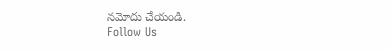నమోదు చేయండి.
Follow Us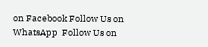on Facebook Follow Us on WhatsApp  Follow Us on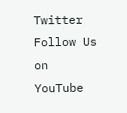Twitter Follow Us on YouTube